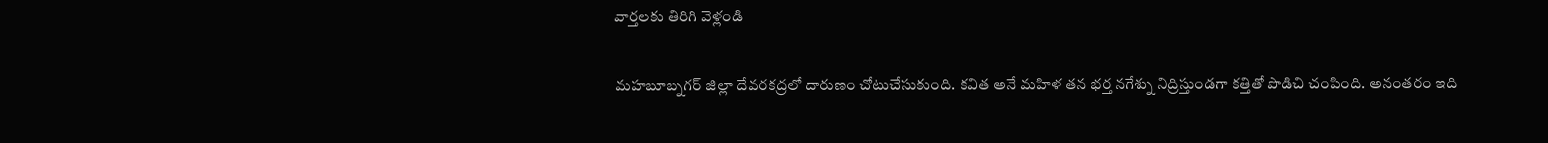వార్తలకు తిరిగి వెళ్లండి

మహబూబ్నగర్ జిల్లా దేవరకద్రలో దారుణం చోటుచేసుకుంది. కవిత అనే మహిళ తన భర్త నగేశ్ను నిద్రిస్తుండగా కత్తితో పొడిచి చంపింది. అనంతరం ఇది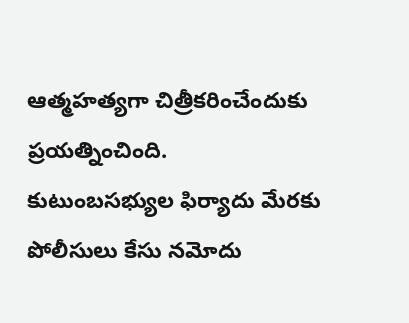ఆత్మహత్యగా చిత్రీకరించేందుకు ప్రయత్నించింది.
కుటుంబసభ్యుల ఫిర్యాదు మేరకు పోలీసులు కేసు నమోదు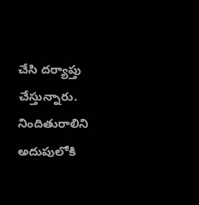చేసి దర్యాప్తు చేస్తున్నారు. నిందితురాలిని అదుపులోకి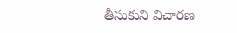తీసుకుని విచారణ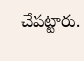చేపట్టారు.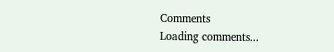Comments
Loading comments...